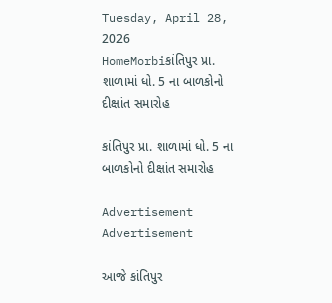Tuesday, April 28, 2026
HomeMorbiકાંતિપુર પ્રા. શાળામાં ધો. 5 ના બાળકોનો દીક્ષાંત સમારોહ

કાંતિપુર પ્રા. શાળામાં ધો. 5 ના બાળકોનો દીક્ષાંત સમારોહ

Advertisement
Advertisement

આજે કાંતિપુર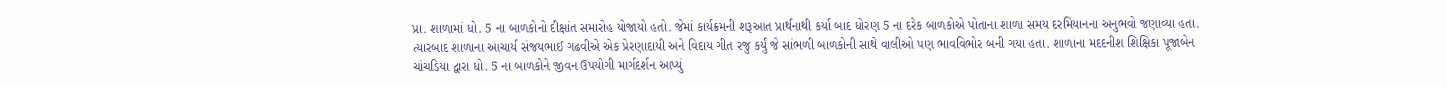પ્રા. શાળામાં ધો. 5 ના બાળકોનો દીક્ષાંત સમારોહ યોજાયો હતો. જેમાં કાર્યક્રમની શરૂઆત પ્રાર્થનાથી કર્યા બાદ ધોરણ 5 ના દરેક બાળકોએ પોતાના શાળા સમય દરમિયાનના અનુભવો જણાવ્યા હતા. ત્યારબાદ શાળાના આચાર્ય સંજયભાઈ ગઢવીએ એક પ્રેરણાદાયી અને વિદાય ગીત રજુ કર્યું જે સાંભળી બાળકોની સાથે વાલીઓ પણ ભાવવિભોર બની ગયા હતા. શાળાના મદદનીશ શિક્ષિકા પૂજાબેન ચાંચડિયા દ્વારા ધો. 5 ના બાળકોને જીવન ઉપયોગી માર્ગદર્શન આપ્યું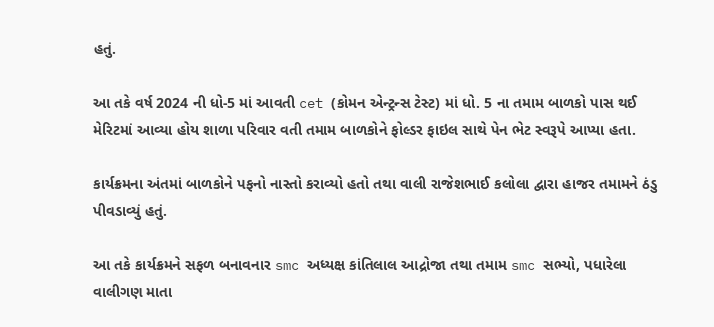હતું.

આ તકે વર્ષ 2024 ની ધો-5 માં આવતી cet (કોમન એન્ટ્રન્સ ટેસ્ટ) માં ધો. 5 ના તમામ બાળકો પાસ થઈ મેરિટમાં આવ્યા હોય શાળા પરિવાર વતી તમામ બાળકોને ફોલ્ડર ફાઇલ સાથે પેન ભેટ સ્વરૂપે આપ્યા હતા.

કાર્યક્રમના અંતમાં બાળકોને પફનો નાસ્તો કરાવ્યો હતો તથા વાલી રાજેશભાઈ કલોલા દ્વારા હાજર તમામને ઠંડુ પીવડાવ્યું હતું.

આ તકે કાર્યક્રમને સફળ બનાવનાર smc અધ્યક્ષ કાંતિલાલ આદ્રોજા તથા તમામ smc સભ્યો, પધારેલા વાલીગણ માતા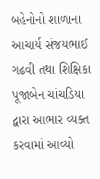બહેનોનો શાળાના આચાર્ય સંજયભાઈ ગઢવી તથા શિક્ષિકા પૂજાબેન ચાંચડિયા દ્વારા આભાર વ્યક્ત કરવામાં આવ્યો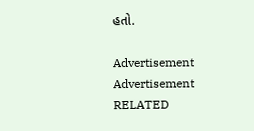હતો.

Advertisement
Advertisement
RELATED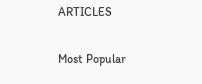ARTICLES

Most Popular